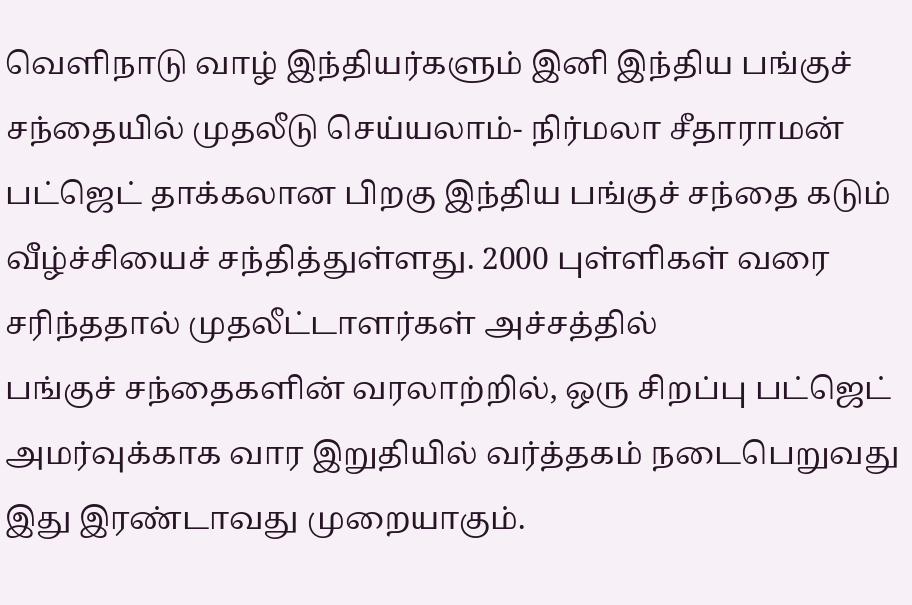வெளிநாடு வாழ் இந்தியர்களும் இனி இந்திய பங்குச் சந்தையில் முதலீடு செய்யலாம்- நிர்மலா சீதாராமன்
பட்ஜெட் தாக்கலான பிறகு இந்திய பங்குச் சந்தை கடும் வீழ்ச்சியைச் சந்தித்துள்ளது. 2000 புள்ளிகள் வரை சரிந்ததால் முதலீட்டாளர்கள் அச்சத்தில்
பங்குச் சந்தைகளின் வரலாற்றில், ஒரு சிறப்பு பட்ஜெட் அமர்வுக்காக வார இறுதியில் வர்த்தகம் நடைபெறுவது இது இரண்டாவது முறையாகும்.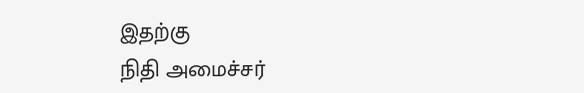இதற்கு
நிதி அமைச்சர்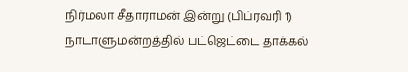நிர்மலா சீதாராமன் இன்று (பிப்ரவரி 1) நாடாளுமன்றத்தில் பட்ஜெட்டை தாக்கல்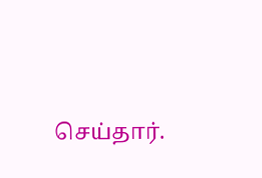செய்தார்.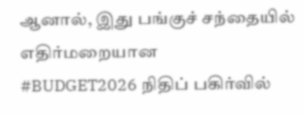ஆனால், இது பங்குச் சந்தையில் எதிர்மறையான
#BUDGET2026 நிதிப் பகிர்வில்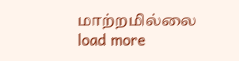மாற்றமில்லை
load more